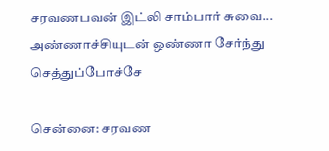சரவணபவன் இட்லி சாம்பார் சுவை... அண்ணாச்சியுடன் ஒண்ணா சேர்ந்து செத்துப்போச்சே

சென்னை: சரவண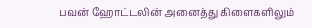பவன் ஹோட்டலின் அனைத்து கிளைகளிலும்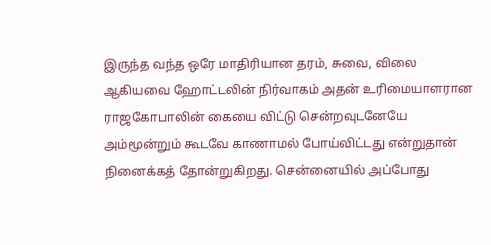இருந்த வந்த ஒரே மாதிரியான தரம், சுவை, விலை ஆகியவை ஹோட்டலின் நிர்வாகம் அதன் உரிமையாளரான ராஜகோபாலின் கையை விட்டு சென்றவுடனேயே அம்மூன்றும் கூடவே காணாமல் போய்விட்டது என்றுதான் நினைக்கத் தோன்றுகிறது. சென்னையில் அப்போது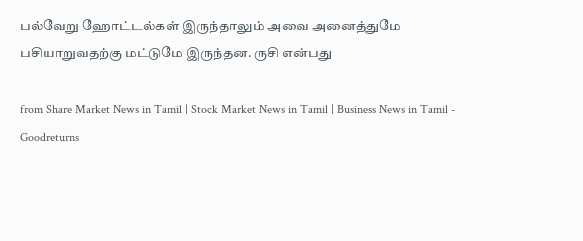பல்வேறு ஹோட்டல்கள் இருந்தாலும் அவை அனைத்துமே பசியாறுவதற்கு மட்டுமே இருந்தன. ருசி என்பது

from Share Market News in Tamil | Stock Market News in Tamil | Business News in Tamil - Goodreturns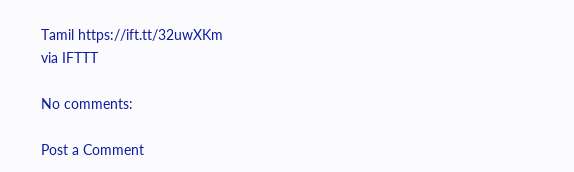Tamil https://ift.tt/32uwXKm
via IFTTT

No comments:

Post a Comment